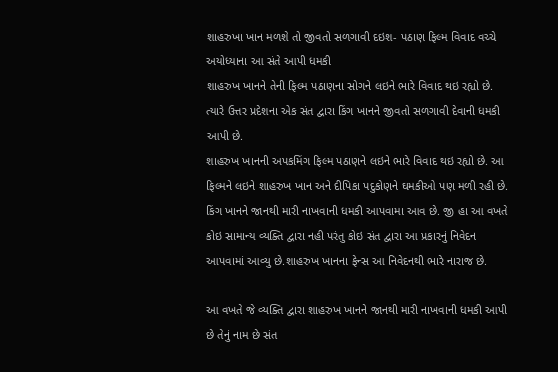શાહરુખા ખાન મળશે તો જીવતો સળગાવી દઇશ- પઠાણ ફિલ્મ વિવાદ વચ્ચે અયોધ્યાના આ સંતે આપી ધમકી
શાહરુખ ખાનને તેની ફિલ્મ પઠાણના સોગને લઇને ભારે વિવાદ થઇ રહ્યો છે. ત્યારે ઉત્તર પ્રદેશના એક સંત દ્વારા કિંગ ખાનને જીવતો સળગાવી દેવાની ધમકી આપી છે.
શાહરુખ ખાનની અપકમિંગ ફિલ્મ પઠાણને લઇને ભારે વિવાદ થઇ રહ્યો છે. આ ફિલ્મને લઇને શાહરુખ ખાન અને દીપિકા પદુકોણને ઘમકીઓ પણ મળી રહી છે. કિંગ ખાનને જાનથી મારી નાખવાની ધમકી આપવામા આવ છે. જી હા આ વખતે કોઇ સામાન્ય વ્યક્તિ દ્વારા નહી પરંતુ કોઇ સંત દ્વારા આ પ્રકારનું નિવેદન આપવામાં આવ્યુ છે.શાહરુખ ખાનના ફેન્સ આ નિવેદનથી ભારે નારાજ છે.

આ વખતે જે વ્યક્તિ દ્વારા શાહરુખ ખાનને જાનથી મારી નાખવાની ધમકી આપી છે તેનું નામ છે સંત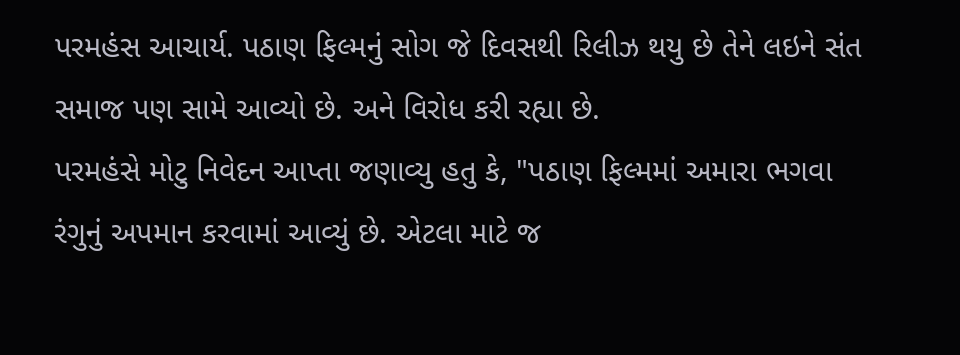પરમહંસ આચાર્ય. પઠાણ ફિલ્મનું સોગ જે દિવસથી રિલીઝ થયુ છે તેને લઇને સંત સમાજ પણ સામે આવ્યો છે. અને વિરોધ કરી રહ્યા છે.
પરમહંસે મોટુ નિવેદન આપ્તા જણાવ્યુ હતુ કે, "પઠાણ ફિલ્મમાં અમારા ભગવા રંગુનું અપમાન કરવામાં આવ્યું છે. એટલા માટે જ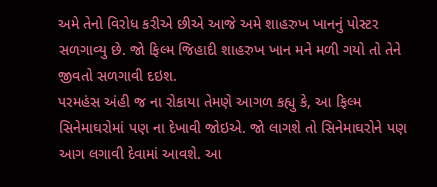અમે તેનો વિરોધ કરીએ છીએ આજે અમે શાહરુખ ખાનનું પોસ્ટર સળગાવ્યુ છે. જો ફિલ્મ જિહાદી શાહરુખ ખાન મને મળી ગયો તો તેને જીવતો સળગાવી દઇશ.
પરમહંસ અંહી જ ના રોકાયા તેમણે આગળ કહ્યુ કે, આ ફિલ્મ સિનેમાઘરોમાં પણ ના દેખાવી જોઇએ. જો લાગશે તો સિનેમાઘરોને પણ આગ લગાવી દેવામાં આવશે. આ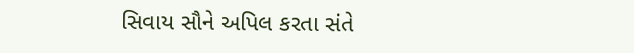સિવાય સૌને અપિલ કરતા સંતે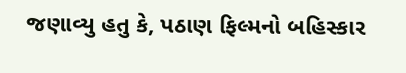જણાવ્યુ હતુ કે, પઠાણ ફિલ્મનો બહિસ્કાર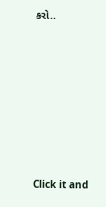કરો..












Click it and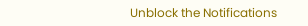Unblock the Notifications